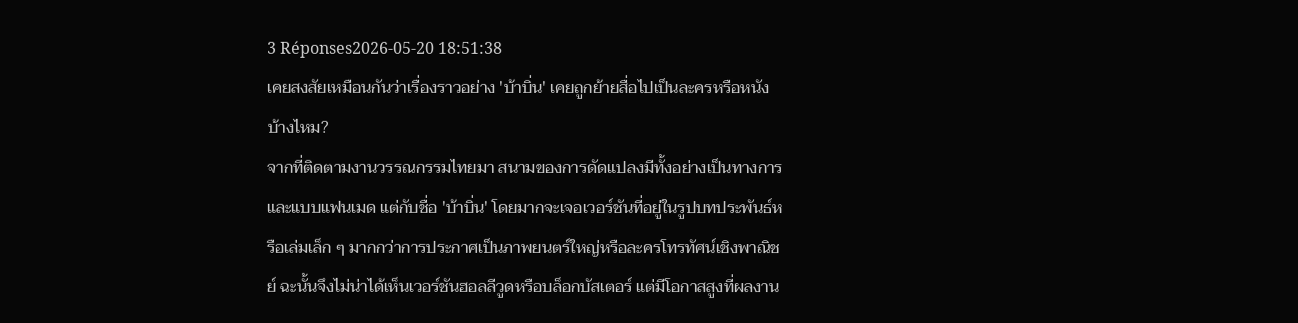3 Réponses2026-05-20 18:51:38
เคยสงสัยเหมือนกันว่าเรื่องราวอย่าง 'บ้าบิ่น' เคยถูกย้ายสื่อไปเป็นละครหรือหนังบ้างไหม?
จากที่ติดตามงานวรรณกรรมไทยมา สนามของการดัดแปลงมีทั้งอย่างเป็นทางการและแบบแฟนเมด แต่กับชื่อ 'บ้าบิ่น' โดยมากจะเจอเวอร์ชันที่อยู่ในรูปบทประพันธ์หรือเล่มเล็ก ๆ มากกว่าการประกาศเป็นภาพยนตร์ใหญ่หรือละครโทรทัศน์เชิงพาณิชย์ ฉะนั้นจึงไม่น่าได้เห็นเวอร์ชันฮอลลีวูดหรือบล็อกบัสเตอร์ แต่มีโอกาสสูงที่ผลงาน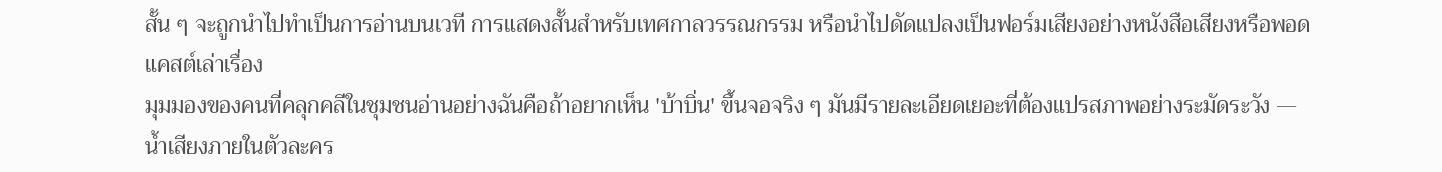สั้น ๆ จะถูกนำไปทำเป็นการอ่านบนเวที การแสดงสั้นสำหรับเทศกาลวรรณกรรม หรือนำไปดัดแปลงเป็นฟอร์มเสียงอย่างหนังสือเสียงหรือพอดแคสต์เล่าเรื่อง
มุมมองของคนที่คลุกคลีในชุมชนอ่านอย่างฉันคือถ้าอยากเห็น 'บ้าบิ่น' ขึ้นจอจริง ๆ มันมีรายละเอียดเยอะที่ต้องแปรสภาพอย่างระมัดระวัง — น้ำเสียงภายในตัวละคร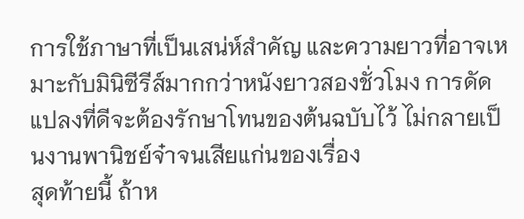การใช้ภาษาที่เป็นเสน่ห์สำคัญ และความยาวที่อาจเหมาะกับมินิซีรีส์มากกว่าหนังยาวสองชั่วโมง การดัดแปลงที่ดีจะต้องรักษาโทนของต้นฉบับไว้ ไม่กลายเป็นงานพานิชย์จ๋าจนเสียแก่นของเรื่อง
สุดท้ายนี้ ถ้าห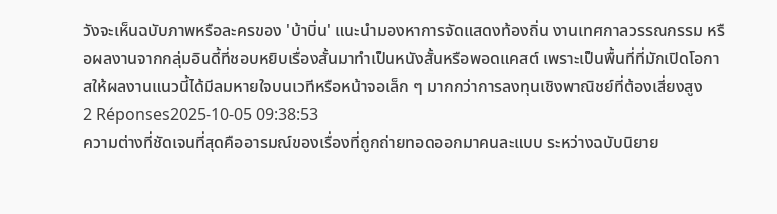วังจะเห็นฉบับภาพหรือละครของ 'บ้าบิ่น' แนะนำมองหาการจัดแสดงท้องถิ่น งานเทศกาลวรรณกรรม หรือผลงานจากกลุ่มอินดี้ที่ชอบหยิบเรื่องสั้นมาทำเป็นหนังสั้นหรือพอดแคสต์ เพราะเป็นพื้นที่ที่มักเปิดโอกาสให้ผลงานแนวนี้ได้มีลมหายใจบนเวทีหรือหน้าจอเล็ก ๆ มากกว่าการลงทุนเชิงพาณิชย์ที่ต้องเสี่ยงสูง
2 Réponses2025-10-05 09:38:53
ความต่างที่ชัดเจนที่สุดคืออารมณ์ของเรื่องที่ถูกถ่ายทอดออกมาคนละแบบ ระหว่างฉบับนิยาย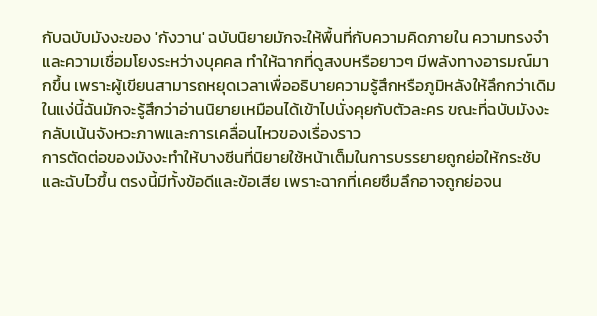กับฉบับมังงะของ 'กังวาน' ฉบับนิยายมักจะให้พื้นที่กับความคิดภายใน ความทรงจำ และความเชื่อมโยงระหว่างบุคคล ทำให้ฉากที่ดูสงบหรือยาวๆ มีพลังทางอารมณ์มากขึ้น เพราะผู้เขียนสามารถหยุดเวลาเพื่ออธิบายความรู้สึกหรือภูมิหลังให้ลึกกว่าเดิม ในแง่นี้ฉันมักจะรู้สึกว่าอ่านนิยายเหมือนได้เข้าไปนั่งคุยกับตัวละคร ขณะที่ฉบับมังงะกลับเน้นจังหวะภาพและการเคลื่อนไหวของเรื่องราว
การตัดต่อของมังงะทำให้บางซีนที่นิยายใช้หน้าเต็มในการบรรยายถูกย่อให้กระชับและฉับไวขึ้น ตรงนี้มีทั้งข้อดีและข้อเสีย เพราะฉากที่เคยซึมลึกอาจถูกย่อจน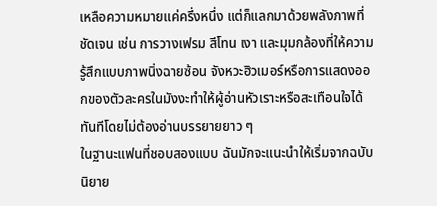เหลือความหมายแค่ครึ่งหนึ่ง แต่ก็แลกมาด้วยพลังภาพที่ชัดเจน เช่น การวางเฟรม สีโทน เงา และมุมกล้องที่ให้ความรู้สึกแบบภาพนิ่งฉายซ้อน จังหวะฮิวเมอร์หรือการแสดงออกของตัวละครในมังงะทำให้ผู้อ่านหัวเราะหรือสะเทือนใจได้ทันทีโดยไม่ต้องอ่านบรรยายยาว ๆ
ในฐานะแฟนที่ชอบสองแบบ ฉันมักจะแนะนำให้เริ่มจากฉบับนิยาย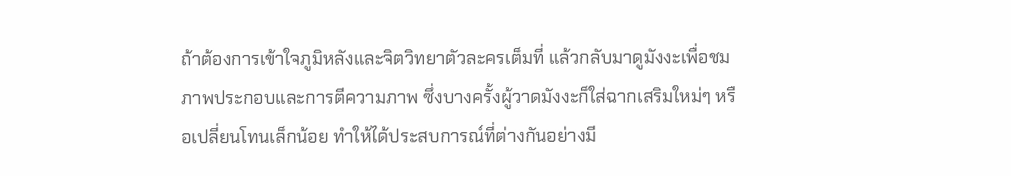ถ้าต้องการเข้าใจภูมิหลังและจิตวิทยาตัวละครเต็มที่ แล้วกลับมาดูมังงะเพื่อชมภาพประกอบและการตีความภาพ ซึ่งบางครั้งผู้วาดมังงะก็ใส่ฉากเสริมใหม่ๆ หรือเปลี่ยนโทนเล็กน้อย ทำให้ได้ประสบการณ์ที่ต่างกันอย่างมี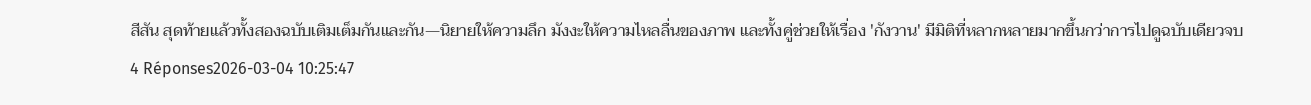สีสัน สุดท้ายแล้วทั้งสองฉบับเติมเต็มกันและกัน—นิยายให้ความลึก มังงะให้ความไหลลื่นของภาพ และทั้งคู่ช่วยให้เรื่อง 'กังวาน' มีมิติที่หลากหลายมากขึ้นกว่าการไปดูฉบับเดียวจบ
4 Réponses2026-03-04 10:25:47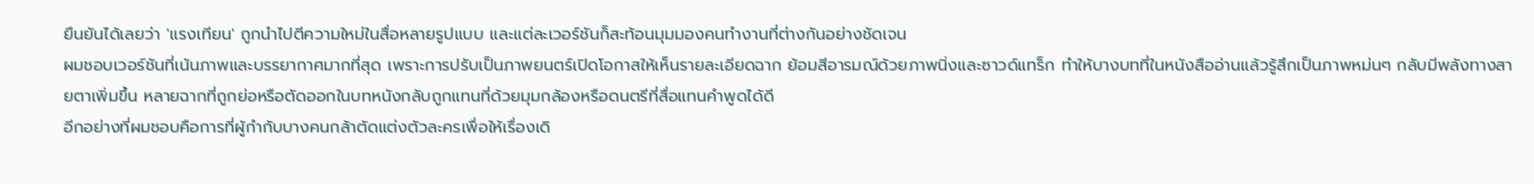ยืนยันได้เลยว่า 'แรงเทียน' ถูกนำไปตีความใหม่ในสื่อหลายรูปแบบ และแต่ละเวอร์ชันก็สะท้อนมุมมองคนทำงานที่ต่างกันอย่างชัดเจน
ผมชอบเวอร์ชันที่เน้นภาพและบรรยากาศมากที่สุด เพราะการปรับเป็นภาพยนตร์เปิดโอกาสให้เห็นรายละเอียดฉาก ย้อมสีอารมณ์ด้วยภาพนิ่งและซาวด์แทร็ก ทำให้บางบทที่ในหนังสืออ่านแล้วรู้สึกเป็นภาพหม่นๆ กลับมีพลังทางสายตาเพิ่มขึ้น หลายฉากที่ถูกย่อหรือตัดออกในบทหนังกลับถูกแทนที่ด้วยมุมกล้องหรือดนตรีที่สื่อแทนคำพูดได้ดี
อีกอย่างที่ผมชอบคือการที่ผู้กำกับบางคนกล้าตัดแต่งตัวละครเพื่อให้เรื่องเดิ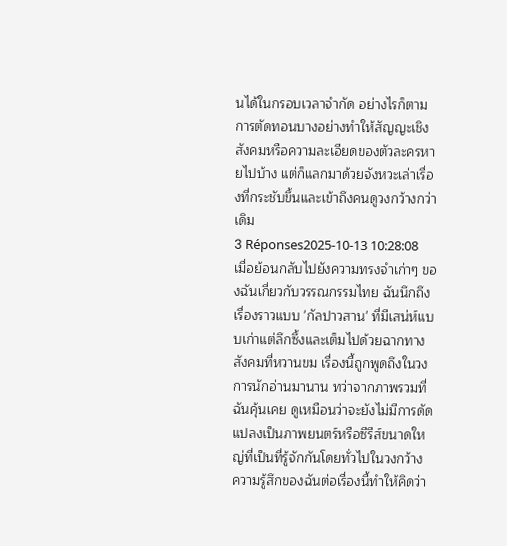นได้ในกรอบเวลาจำกัด อย่างไรก็ตาม การตัดทอนบางอย่างทำให้สัญญะเชิงสังคมหรือความละเอียดของตัวละครหายไปบ้าง แต่ก็แลกมาด้วยจังหวะเล่าเรื่องที่กระชับขึ้นและเข้าถึงคนดูวงกว้างกว่าเดิม
3 Réponses2025-10-13 10:28:08
เมื่อย้อนกลับไปยังความทรงจำเก่าๆ ของฉันเกี่ยวกับวรรณกรรมไทย ฉันนึกถึงเรื่องราวแบบ 'กัลปาวสาน' ที่มีเสน่ห์แบบเก่าแต่ลึกซึ้งและเต็มไปด้วยฉากทางสังคมที่หวานขม เรื่องนี้ถูกพูดถึงในวงการนักอ่านมานาน ทว่าจากภาพรวมที่ฉันคุ้นเคย ดูเหมือนว่าจะยังไม่มีการดัดแปลงเป็นภาพยนตร์หรือซีรีส์ขนาดใหญ่ที่เป็นที่รู้จักกันโดยทั่วไปในวงกว้าง
ความรู้สึกของฉันต่อเรื่องนี้ทำให้คิดว่า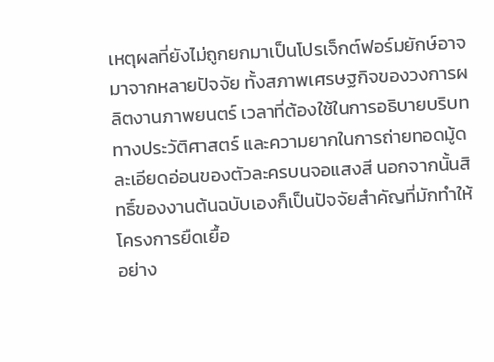เหตุผลที่ยังไม่ถูกยกมาเป็นโปรเจ็กต์ฟอร์มยักษ์อาจมาจากหลายปัจจัย ทั้งสภาพเศรษฐกิจของวงการผลิตงานภาพยนตร์ เวลาที่ต้องใช้ในการอธิบายบริบททางประวัติศาสตร์ และความยากในการถ่ายทอดมู้ดละเอียดอ่อนของตัวละครบนจอแสงสี นอกจากนั้นสิทธิ์ของงานต้นฉบับเองก็เป็นปัจจัยสำคัญที่มักทำให้โครงการยืดเยื้อ
อย่าง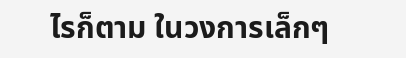ไรก็ตาม ในวงการเล็กๆ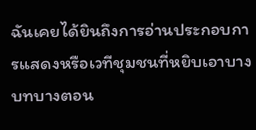ฉันเคยได้ยินถึงการอ่านประกอบการแสดงหรือเวทีชุมชนที่หยิบเอาบางบทบางตอน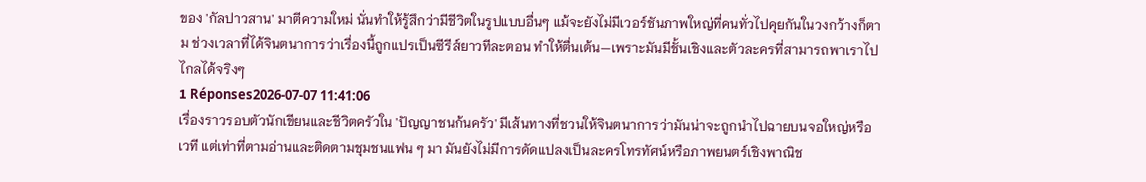ของ 'กัลปาวสาน' มาตีความใหม่ นั่นทำให้รู้สึกว่ามีชีวิตในรูปแบบอื่นๆ แม้จะยังไม่มีเวอร์ชันภาพใหญ่ที่คนทั่วไปคุยกันในวงกว้างก็ตาม ช่วงเวลาที่ได้จินตนาการว่าเรื่องนี้ถูกแปรเป็นซีรีส์ยาวทีละตอน ทำให้ตื่นเต้น—เพราะมันมีชั้นเชิงและตัวละครที่สามารถพาเราไปไกลได้จริงๆ
1 Réponses2026-07-07 11:41:06
เรื่องราวรอบตัวนักเขียนและชีวิตครัวใน 'ปัญญาชนก้นครัว' มีเส้นทางที่ชวนให้จินตนาการว่ามันน่าจะถูกนำไปฉายบนจอใหญ่หรือเวที แต่เท่าที่ตามอ่านและติดตามชุมชนแฟน ๆ มา มันยังไม่มีการดัดแปลงเป็นละครโทรทัศน์หรือภาพยนตร์เชิงพาณิช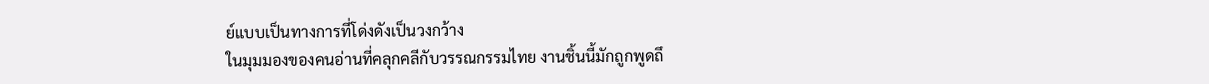ย์แบบเป็นทางการที่โด่งดังเป็นวงกว้าง
ในมุมมองของคนอ่านที่คลุกคลีกับวรรณกรรมไทย งานชิ้นนี้มักถูกพูดถึ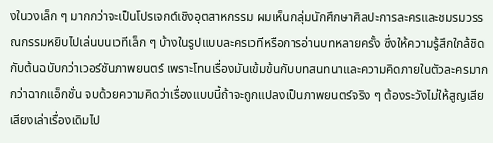งในวงเล็ก ๆ มากกว่าจะเป็นโปรเจกต์เชิงอุตสาหกรรม ผมเห็นกลุ่มนักศึกษาศิลปะการละครและชมรมวรรณกรรมหยิบไปเล่นบนเวทีเล็ก ๆ บ้างในรูปแบบละครเวทีหรือการอ่านบทหลายครั้ง ซึ่งให้ความรู้สึกใกล้ชิดกับต้นฉบับกว่าเวอร์ชันภาพยนตร์ เพราะโทนเรื่องมันเข้มข้นกับบทสนทนาและความคิดภายในตัวละครมากกว่าฉากแอ็กชั่น จบด้วยความคิดว่าเรื่องแบบนี้ถ้าจะถูกแปลงเป็นภาพยนตร์จริง ๆ ต้องระวังไม่ให้สูญเสียเสียงเล่าเรื่องเดิมไป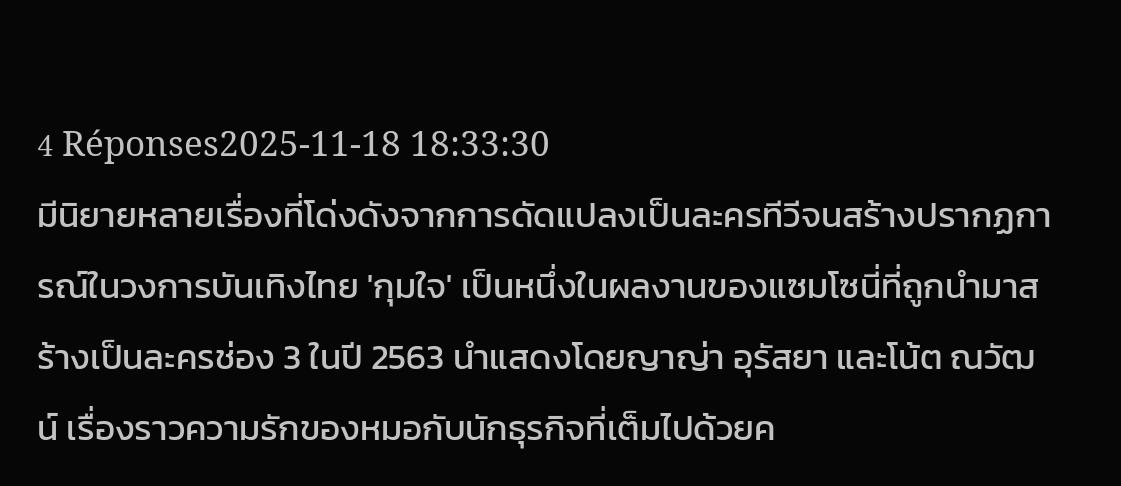4 Réponses2025-11-18 18:33:30
มีนิยายหลายเรื่องที่โด่งดังจากการดัดแปลงเป็นละครทีวีจนสร้างปรากฏการณ์ในวงการบันเทิงไทย 'กุมใจ' เป็นหนึ่งในผลงานของแซมโซนี่ที่ถูกนำมาสร้างเป็นละครช่อง 3 ในปี 2563 นำแสดงโดยญาญ่า อุรัสยา และโน้ต ณวัฒน์ เรื่องราวความรักของหมอกับนักธุรกิจที่เต็มไปด้วยค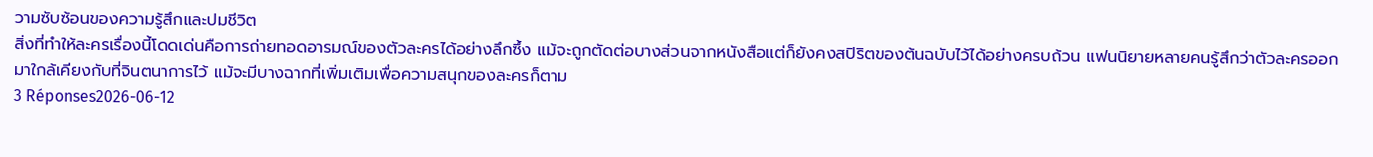วามซับซ้อนของความรู้สึกและปมชีวิต
สิ่งที่ทำให้ละครเรื่องนี้โดดเด่นคือการถ่ายทอดอารมณ์ของตัวละครได้อย่างลึกซึ้ง แม้จะถูกตัดต่อบางส่วนจากหนังสือแต่ก็ยังคงสปิริตของต้นฉบับไว้ได้อย่างครบถ้วน แฟนนิยายหลายคนรู้สึกว่าตัวละครออกมาใกล้เคียงกับที่จินตนาการไว้ แม้จะมีบางฉากที่เพิ่มเติมเพื่อความสนุกของละครก็ตาม
3 Réponses2026-06-12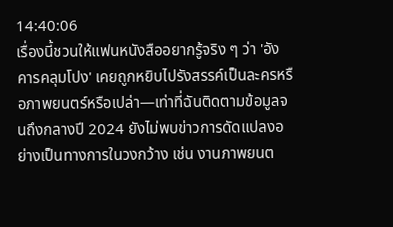14:40:06
เรื่องนี้ชวนให้แฟนหนังสืออยากรู้จริง ๆ ว่า 'อังคารคลุมโปง' เคยถูกหยิบไปรังสรรค์เป็นละครหรือภาพยนตร์หรือเปล่า—เท่าที่ฉันติดตามข้อมูลจนถึงกลางปี 2024 ยังไม่พบข่าวการดัดแปลงอย่างเป็นทางการในวงกว้าง เช่น งานภาพยนต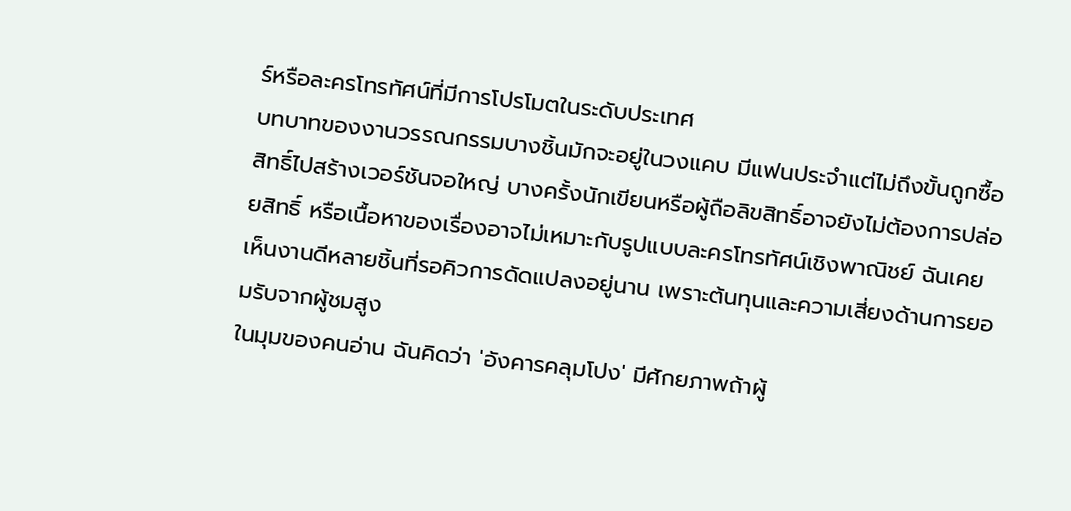ร์หรือละครโทรทัศน์ที่มีการโปรโมตในระดับประเทศ
บทบาทของงานวรรณกรรมบางชิ้นมักจะอยู่ในวงแคบ มีแฟนประจำแต่ไม่ถึงขั้นถูกซื้อสิทธิ์ไปสร้างเวอร์ชันจอใหญ่ บางครั้งนักเขียนหรือผู้ถือลิขสิทธิ์อาจยังไม่ต้องการปล่อยสิทธิ์ หรือเนื้อหาของเรื่องอาจไม่เหมาะกับรูปแบบละครโทรทัศน์เชิงพาณิชย์ ฉันเคยเห็นงานดีหลายชิ้นที่รอคิวการดัดแปลงอยู่นาน เพราะต้นทุนและความเสี่ยงด้านการยอมรับจากผู้ชมสูง
ในมุมของคนอ่าน ฉันคิดว่า 'อังคารคลุมโปง' มีศักยภาพถ้าผู้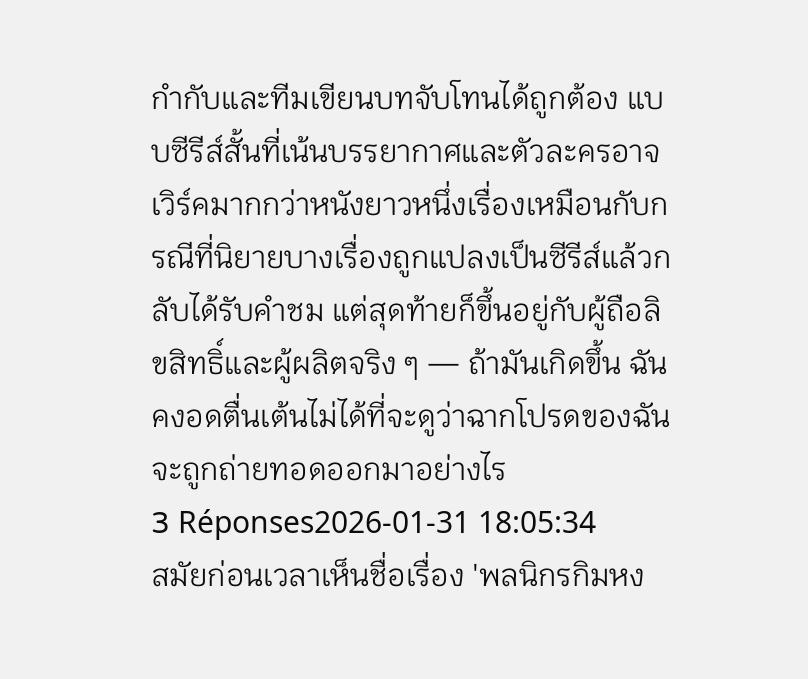กำกับและทีมเขียนบทจับโทนได้ถูกต้อง แบบซีรีส์สั้นที่เน้นบรรยากาศและตัวละครอาจเวิร์คมากกว่าหนังยาวหนึ่งเรื่องเหมือนกับกรณีที่นิยายบางเรื่องถูกแปลงเป็นซีรีส์แล้วกลับได้รับคำชม แต่สุดท้ายก็ขึ้นอยู่กับผู้ถือลิขสิทธิ์และผู้ผลิตจริง ๆ — ถ้ามันเกิดขึ้น ฉันคงอดตื่นเต้นไม่ได้ที่จะดูว่าฉากโปรดของฉันจะถูกถ่ายทอดออกมาอย่างไร
3 Réponses2026-01-31 18:05:34
สมัยก่อนเวลาเห็นชื่อเรื่อง 'พลนิกรกิมหง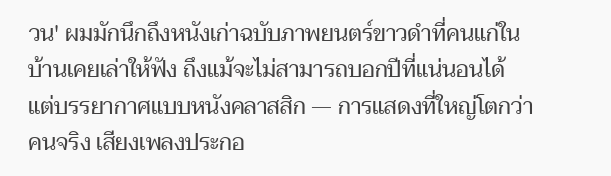วน' ผมมักนึกถึงหนังเก่าฉบับภาพยนตร์ขาวดำที่คนแก่ในบ้านเคยเล่าให้ฟัง ถึงแม้จะไม่สามารถบอกปีที่แน่นอนได้ แต่บรรยากาศแบบหนังคลาสสิก — การแสดงที่ใหญ่โตกว่าคนจริง เสียงเพลงประกอ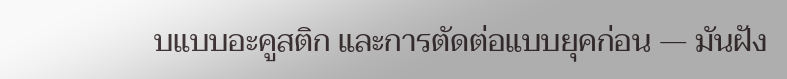บแบบอะคูสติก และการตัดต่อแบบยุคก่อน — มันฝัง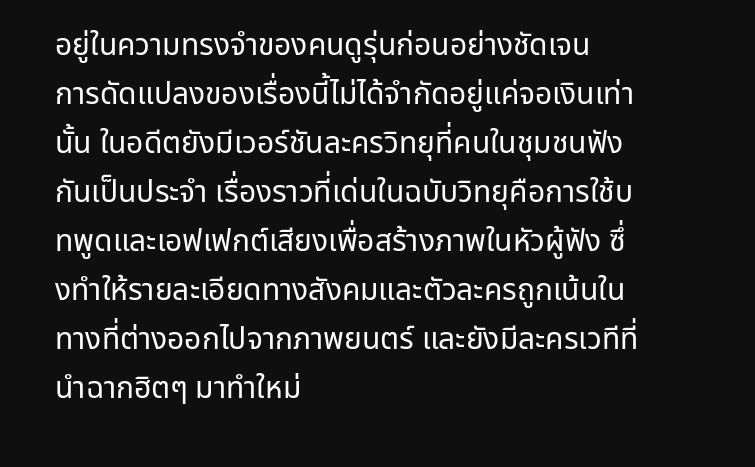อยู่ในความทรงจำของคนดูรุ่นก่อนอย่างชัดเจน
การดัดแปลงของเรื่องนี้ไม่ได้จำกัดอยู่แค่จอเงินเท่านั้น ในอดีตยังมีเวอร์ชันละครวิทยุที่คนในชุมชนฟังกันเป็นประจำ เรื่องราวที่เด่นในฉบับวิทยุคือการใช้บทพูดและเอฟเฟกต์เสียงเพื่อสร้างภาพในหัวผู้ฟัง ซึ่งทำให้รายละเอียดทางสังคมและตัวละครถูกเน้นในทางที่ต่างออกไปจากภาพยนตร์ และยังมีละครเวทีที่นำฉากฮิตๆ มาทำใหม่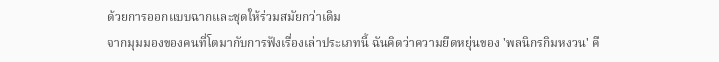ด้วยการออกแบบฉากและชุดให้ร่วมสมัยกว่าเดิม
จากมุมมองของคนที่โตมากับการฟังเรื่องเล่าประเภทนี้ ฉันคิดว่าความยืดหยุ่นของ 'พลนิกรกิมหงวน' คื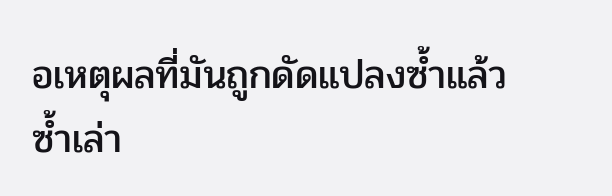อเหตุผลที่มันถูกดัดแปลงซ้ำแล้วซ้ำเล่า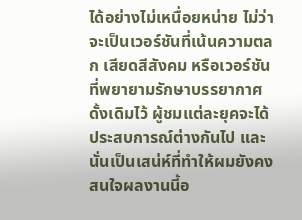ได้อย่างไม่เหนื่อยหน่าย ไม่ว่าจะเป็นเวอร์ชันที่เน้นความตลก เสียดสีสังคม หรือเวอร์ชันที่พยายามรักษาบรรยากาศดั้งเดิมไว้ ผู้ชมแต่ละยุคจะได้ประสบการณ์ต่างกันไป และนั่นเป็นเสน่ห์ที่ทำให้ผมยังคงสนใจผลงานนี้อ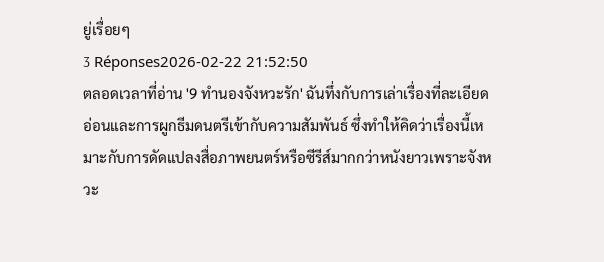ยู่เรื่อยๆ
3 Réponses2026-02-22 21:52:50
ตลอดเวลาที่อ่าน '9 ทำนองจังหวะรัก' ฉันทึ่งกับการเล่าเรื่องที่ละเอียดอ่อนและการผูกธีมดนตรีเข้ากับความสัมพันธ์ ซึ่งทำให้คิดว่าเรื่องนี้เหมาะกับการดัดแปลงสื่อภาพยนตร์หรือซีรีส์มากกว่าหนังยาวเพราะจังหวะ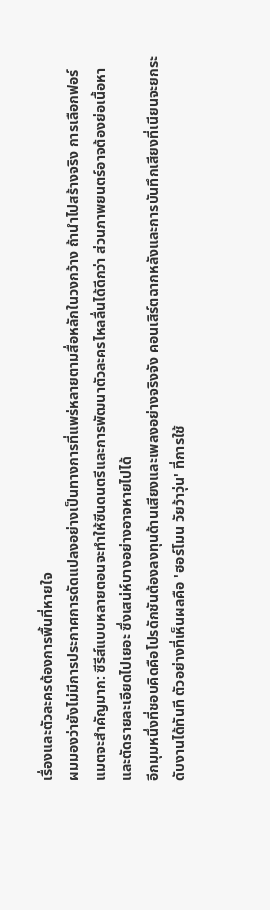เรื่องและตัวละครต้องการพื้นที่หายใจ
ผมมองว่ายังไม่มีการประกาศการดัดแปลงอย่างเป็นทางการที่แพร่หลายตามสื่อหลักในวงกว้าง ถ้านำไปสร้างจริง การเลือกฟอร์แมตจะสำคัญมาก: ซีรีส์แบบหลายตอนจะทำให้ซีนดนตรีและการพัฒนาตัวละครไหลลื่นได้ดีกว่า ส่วนภาพยนตร์อาจต้องย่อเนื้อหาและตัดรายละเอียดไปเยอะ ซึ่งเสน่ห์บางอย่างอาจหายไปได้
อีกมุมหนึ่งที่ชอบคิดคือโปรดักชันต้องลงทุนด้านเสียงและเพลงอย่างจริงจัง คอนเสิร์ตฉากหลังและการบันทึกเสียงที่เนียนจะยกระดับงานได้ทันที ตัวอย่างที่เห็นผลคือ 'ฮอร์โมน วัยว้าวุ่น' ที่การใช้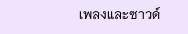เพลงและซาวด์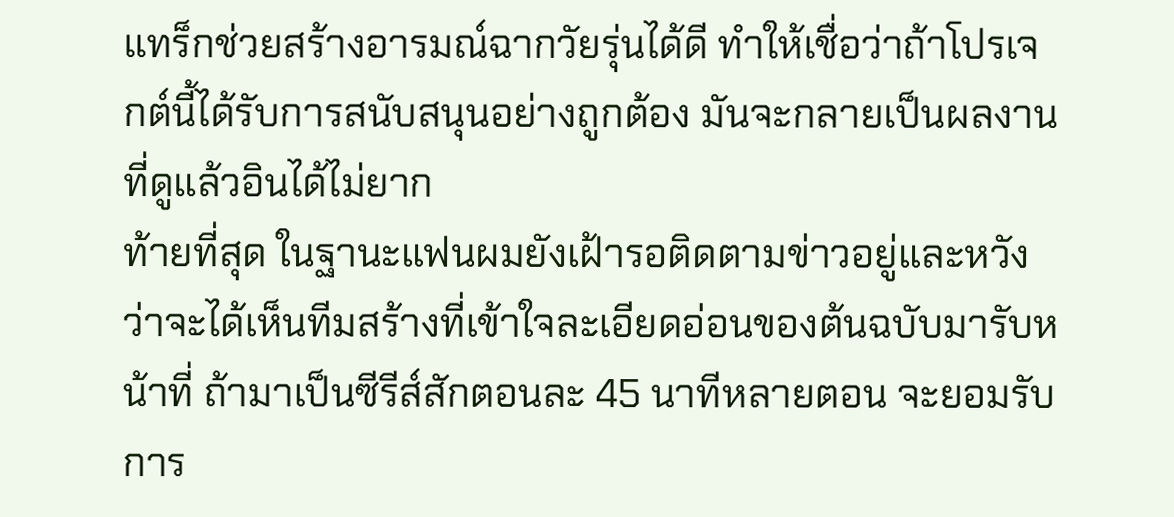แทร็กช่วยสร้างอารมณ์ฉากวัยรุ่นได้ดี ทำให้เชื่อว่าถ้าโปรเจกต์นี้ได้รับการสนับสนุนอย่างถูกต้อง มันจะกลายเป็นผลงานที่ดูแล้วอินได้ไม่ยาก
ท้ายที่สุด ในฐานะแฟนผมยังเฝ้ารอติดตามข่าวอยู่และหวังว่าจะได้เห็นทีมสร้างที่เข้าใจละเอียดอ่อนของต้นฉบับมารับหน้าที่ ถ้ามาเป็นซีรีส์สักตอนละ 45 นาทีหลายตอน จะยอมรับการ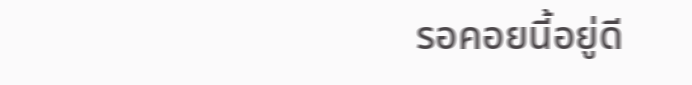รอคอยนี้อยู่ดี